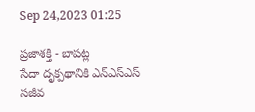Sep 24,2023 01:25

ప్రజాశక్తి - బాపట్ల
సేదా దృక్పథానికి ఎన్ఎస్ఎస్ సజీవ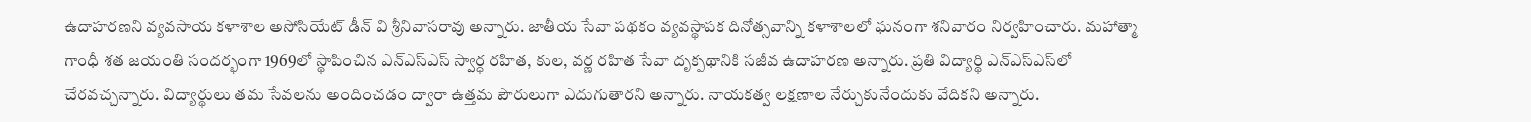ఉదాహరణని వ్యవసాయ కళాశాల అసోసియేట్ డీన్ వి శ్రీనివాసరావు అన్నారు. జాతీయ సేవా పథకం వ్యవస్థాపక దినోత్సవాన్ని కళాశాలలో ఘనంగా శనివారం నిర్వహించారు. మహాత్మా గాంధీ శత జయంతి సందర్భంగా 1969లో స్థాపించిన ఎన్ఎస్ఎస్ స్వార్ధ రహిత, కుల, వర్ణ రహిత సేవా దృక్పథానికి సజీవ ఉదాహరణ అన్నారు. ప్రతి విద్యార్థి ఎన్ఎస్ఎస్‌లో చేరవచ్చన్నారు. విద్యార్థులు తమ సేవలను అందించడం ద్వారా ఉత్తమ పౌరులుగా ఎదుగుతారని అన్నారు. నాయకత్వ లక్షణాల నేర్చుకునేందుకు వేదికని అన్నారు.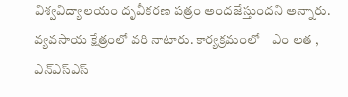విశ్వవిద్యాలయం దృవీకరణ పత్రం అందజేస్తుందని అన్నారు. వ్యవసాయ క్షేత్రంలో వరి నాటారు. కార్యక్రమంలో    ఎం లత , ఎన్ఎస్ఎస్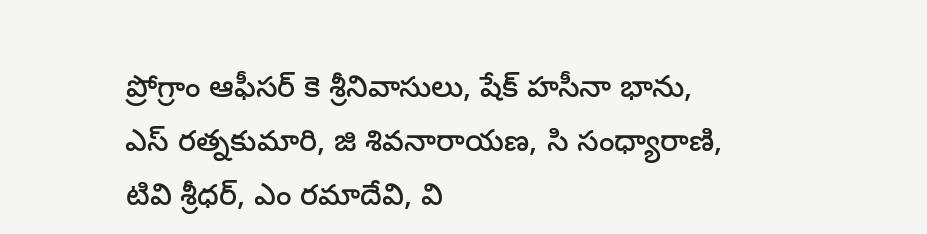ప్రోగ్రాం ఆఫీసర్ కె శ్రీనివాసులు, షేక్ హసీనా భాను, ఎస్ రత్నకుమారి, జి శివనారాయణ, సి సంధ్యారాణి, టివి శ్రీధర్, ఎం రమాదేవి, వి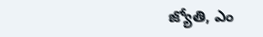జ్యోతి, ఎం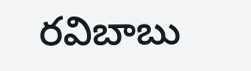రవిబాబు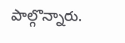పాల్గొన్నారు.